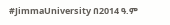#JimmaUniversity በ2014 ዓ.ም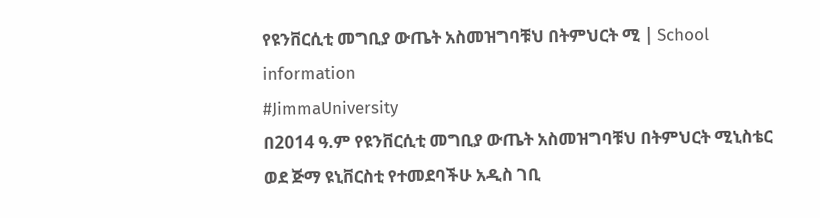የዩንቨርሲቲ መግቢያ ውጤት አስመዝግባቹህ በትምህርት ሚ | School information
#JimmaUniversity
በ2014 ዓ.ም የዩንቨርሲቲ መግቢያ ውጤት አስመዝግባቹህ በትምህርት ሚኒስቴር ወደ ጅማ ዩኒቨርስቲ የተመደባችሁ አዲስ ገቢ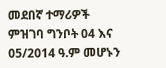መደበኛ ተማሪዎች ምዝገባ ግንቦት 04 እና 05/2014 ዓ.ም መሆኑን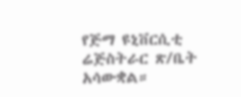የጅማ ዩኒቨርሲቲ ሬጅስትራር ጽ/ቤት አሳውቋል።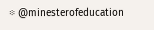፨ @minesterofeducation